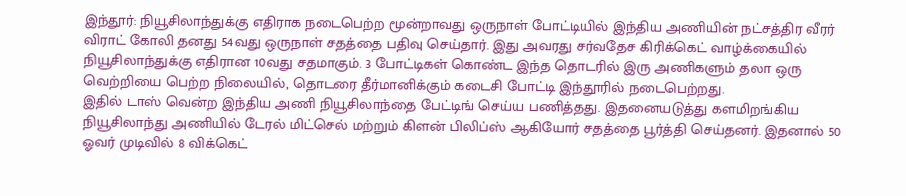இந்தூர்: நியூசிலாந்துக்கு எதிராக நடைபெற்ற மூன்றாவது ஒருநாள் போட்டியில் இந்திய அணியின் நட்சத்திர வீரர் விராட் கோலி தனது 54வது ஒருநாள் சதத்தை பதிவு செய்தார். இது அவரது சர்வதேச கிரிக்கெட் வாழ்க்கையில் நியூசிலாந்துக்கு எதிரான 10வது சதமாகும். 3 போட்டிகள் கொண்ட இந்த தொடரில் இரு அணிகளும் தலா ஒரு வெற்றியை பெற்ற நிலையில், தொடரை தீர்மானிக்கும் கடைசி போட்டி இந்தூரில் நடைபெற்றது.
இதில் டாஸ் வென்ற இந்திய அணி நியூசிலாந்தை பேட்டிங் செய்ய பணித்தது. இதனையடுத்து களமிறங்கிய நியூசிலாந்து அணியில் டேரல் மிட்செல் மற்றும் கிளன் பிலிப்ஸ் ஆகியோர் சதத்தை பூர்த்தி செய்தனர். இதனால் 50 ஓவர் முடிவில் 8 விக்கெட்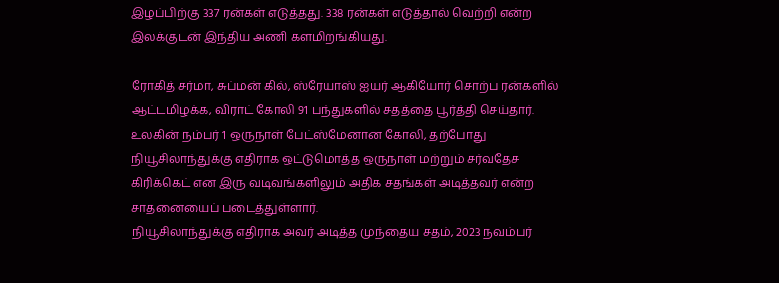இழப்பிற்கு 337 ரன்கள் எடுத்தது. 338 ரன்கள் எடுத்தால் வெற்றி என்ற இலக்குடன் இந்திய அணி களமிறங்கியது.

ரோகித் சர்மா, சுப்மன் கில், ஸ்ரேயாஸ் ஐயர் ஆகியோர் சொற்ப ரன்களில் ஆட்டமிழக்க, விராட் கோலி 91 பந்துகளில் சதத்தை பூர்த்தி செய்தார். உலகின் நம்பர் 1 ஒருநாள் பேட்ஸ்மேனான கோலி, தற்போது நியூசிலாந்துக்கு எதிராக ஒட்டுமொத்த ஒருநாள் மற்றும் சர்வதேச கிரிக்கெட் என இரு வடிவங்களிலும் அதிக சதங்கள் அடித்தவர் என்ற சாதனையைப் படைத்துள்ளார்.
நியூசிலாந்துக்கு எதிராக அவர் அடித்த முந்தைய சதம், 2023 நவம்பர்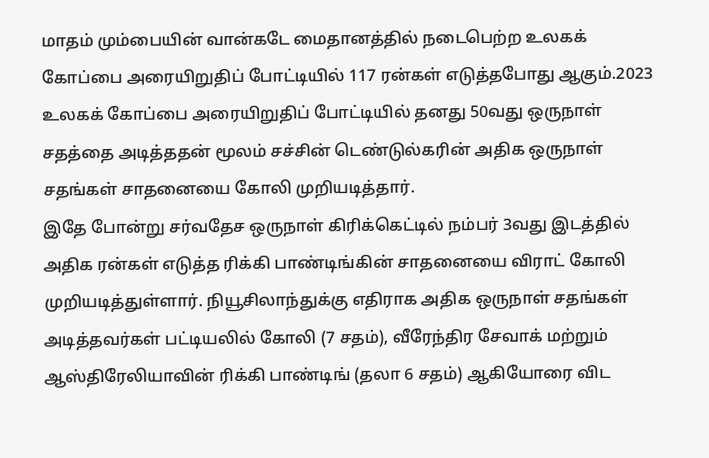மாதம் மும்பையின் வான்கடே மைதானத்தில் நடைபெற்ற உலகக் கோப்பை அரையிறுதிப் போட்டியில் 117 ரன்கள் எடுத்தபோது ஆகும்.2023 உலகக் கோப்பை அரையிறுதிப் போட்டியில் தனது 50வது ஒருநாள் சதத்தை அடித்ததன் மூலம் சச்சின் டெண்டுல்கரின் அதிக ஒருநாள் சதங்கள் சாதனையை கோலி முறியடித்தார்.
இதே போன்று சர்வதேச ஒருநாள் கிரிக்கெட்டில் நம்பர் 3வது இடத்தில் அதிக ரன்கள் எடுத்த ரிக்கி பாண்டிங்கின் சாதனையை விராட் கோலி முறியடித்துள்ளார். நியூசிலாந்துக்கு எதிராக அதிக ஒருநாள் சதங்கள் அடித்தவர்கள் பட்டியலில் கோலி (7 சதம்), வீரேந்திர சேவாக் மற்றும் ஆஸ்திரேலியாவின் ரிக்கி பாண்டிங் (தலா 6 சதம்) ஆகியோரை விட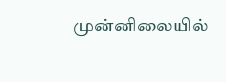முன்னிலையில்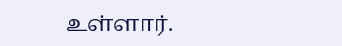உள்ளார்.